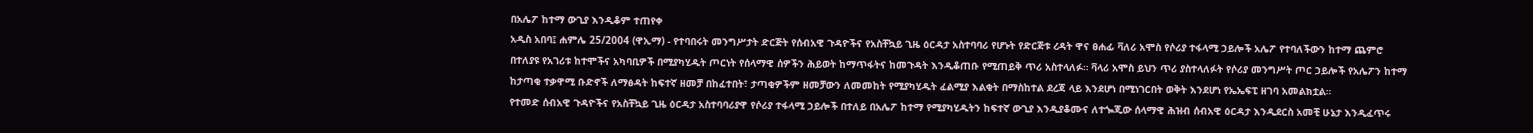በአሌፖ ከተማ ውጊያ እንዲቆም ተጠየቀ
አዲስ አበባ፤ ሐምሌ 25/2004 (ዋኢማ) - የተባበሩት መንግሥታት ድርጅት የሰብአዊ ጉዳዮችና የአስቸኳይ ጊዜ ዕርዳታ አስተባባሪ የሆኑት የድርጅቱ ረዳት ዋና ፀሐፊ ቫለሪ አሞስ የሶሪያ ተፋላሚ ኃይሎች አሌፖ የተባለችውን ከተማ ጨምሮ በተለያዩ የአገሪቱ ከተሞችና አካባቢዎች በሚያካሂዱት ጦርነት የሰላማዊ ሰዎችን ሕይወት ከማጥፋትና ከመጉዳት እንዲቆጠቡ የሚጠይቅ ጥሪ አስተላለፉ። ቫላሪ አሞስ ይህን ጥሪ ያስተላለፉት የሶሪያ መንግሥት ጦር ኃይሎች የአሌፖን ከተማ ከታጣቂ ተቃዋሚ ቡድኖች ለማፅዳት ከፍተኛ ዘመቻ በከፈተበት፣ ታጣቂዎችም ዘመቻውን ለመመከት የሚያካሂዱት ፈልሚያ እልቂት በማስከተል ደረጃ ላይ እንደሆነ በሚነገርበት ወቅት እንደሆነ የኤኤፍፒ ዘገባ አመልክቷል።
የተመድ ሰብአዊ ጉዳዮችና የአስቸኳይ ጊዜ ዕርዳታ አስተባባሪያዋ የሶሪያ ተፋላሚ ኃይሎች በተለይ በአሌፖ ከተማ የሚያካሂዱትን ከፍተኛ ውጊያ እንዲያቆሙና ለተጐጂው ሰላማዊ ሕዝብ ሰብአዊ ዕርዳታ እንዲደርስ አመቺ ሁኔታ እንዲፈጥሩ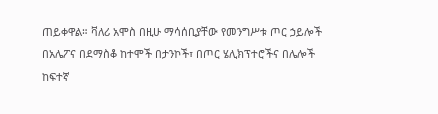ጠይቀዋል። ቫለሪ አሞስ በዚሁ ማሳሰቢያቸው የመንግሥቱ ጦር ኃይሎች በአሌፖና በደማስቆ ከተሞች በታንኮች፣ በጦር ሄሊክፕተሮችና በሌሎች ከፍተኛ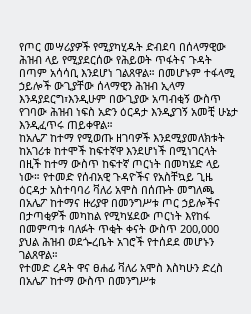የጦር መሣሪያዎች የሚያካሂዱት ድብደባ በሰላማዊው ሕዝብ ላይ የሚያደርሰው የሕይወት ጥፋትና ጉዳት በጣም አሳሳቢ እንደሆነ ገልጸዋል። በመሆኑም ተፋላሚ ኃይሎች ውጊያቸው ሰላማዊን ሕዝብ ኢላማ እንዳያደርግ፣እንዲሁም በውጊያው አጣብቂኝ ውስጥ የገባው ሕዝብ ነፍስ አድን ዕርዳታ እንዲያገኝ አመቺ ሁኔታ እንዲፈጥሩ ጠይቀዋል።
ከአሌፖ ከተማ የሚወጡ ዘገባዎች እንደሚያመለክቱት ከአገሪቱ ከተሞች ከፍተኛዋ እንደሆነች በሚነገርላት በዚች ከተማ ውስጥ ከፍተኛ ጦርነት በመካሄድ ላይ ነው። የተመድ የሰብአዊ ጉዳዮችና የአስቸኳይ ጊዜ ዕርዳታ አስተባባሪ ቫለሪ አሞስ በሰጡት መግለጫ በአሌፖ ከተማና ዙሪያዋ በመንግሥቱ ጦር ኃይሎችና በታጣቂዎች መካከል የሚካሄደው ጦርነት እየከፋ በመምጣቱ ባለፉት ጥቂት ቀናት ውስጥ 200,000 ያህል ሕዝብ ወደጐረቤት አገሮች የተሰደደ መሆኑን ገልጸዋል።
የተመድ ረዳት ዋና ፀሐፊ ቫለሪ አሞስ እስካሁን ድረስ በአሌፖ ከተማ ውስጥ በመንግሥቱ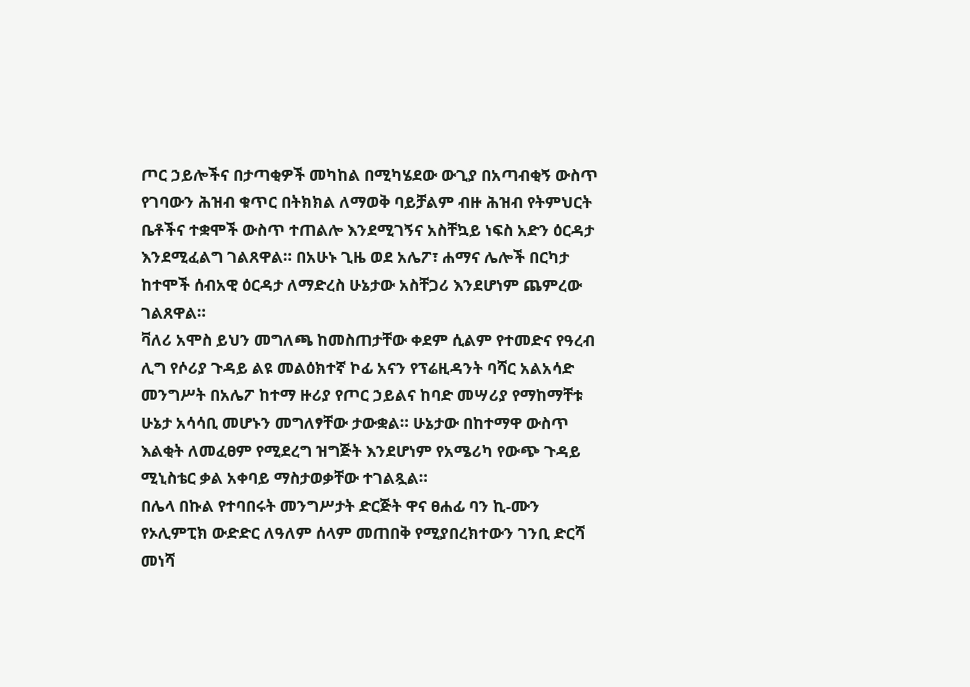ጦር ኃይሎችና በታጣቂዎች መካከል በሚካሄደው ውጊያ በአጣብቂኝ ውስጥ የገባውን ሕዝብ ቁጥር በትክክል ለማወቅ ባይቻልም ብዙ ሕዝብ የትምህርት ቤቶችና ተቋሞች ውስጥ ተጠልሎ እንደሚገኝና አስቸኳይ ነፍስ አድን ዕርዳታ እንደሚፈልግ ገልጸዋል። በአሁኑ ጊዜ ወደ አሌፖ፣ ሐማና ሌሎች በርካታ ከተሞች ሰብአዊ ዕርዳታ ለማድረስ ሁኔታው አስቸጋሪ እንደሆነም ጨምረው ገልጸዋል።
ቫለሪ አሞስ ይህን መግለጫ ከመስጠታቸው ቀደም ሲልም የተመድና የዓረብ ሊግ የሶሪያ ጉዳይ ልዩ መልዕክተኛ ኮፊ አናን የፕሬዚዳንት ባሻር አልአሳድ መንግሥት በአሌፖ ከተማ ዙሪያ የጦር ኃይልና ከባድ መሣሪያ የማከማቸቱ ሁኔታ አሳሳቢ መሆኑን መግለፃቸው ታውቋል። ሁኔታው በከተማዋ ውስጥ እልቂት ለመፈፀም የሚደረግ ዝግጅት እንደሆነም የአሜሪካ የውጭ ጉዳይ ሚኒስቴር ቃል አቀባይ ማስታወቃቸው ተገልጿል።
በሌላ በኩል የተባበሩት መንግሥታት ድርጅት ዋና ፀሐፊ ባን ኪ-ሙን የኦሊምፒክ ውድድር ለዓለም ሰላም መጠበቅ የሚያበረክተውን ገንቢ ድርሻ መነሻ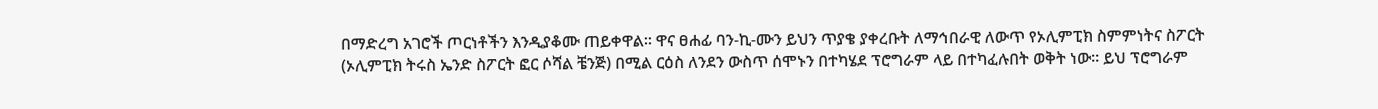በማድረግ አገሮች ጦርነቶችን እንዲያቆሙ ጠይቀዋል። ዋና ፀሐፊ ባን-ኪ-ሙን ይህን ጥያቄ ያቀረቡት ለማኅበራዊ ለውጥ የኦሊምፒክ ስምምነትና ስፖርት (ኦሊምፒክ ትሩስ ኤንድ ስፖርት ፎር ሶሻል ቼንጅ) በሚል ርዕስ ለንደን ውስጥ ሰሞኑን በተካሄደ ፕሮግራም ላይ በተካፈሉበት ወቅት ነው። ይህ ፕሮግራም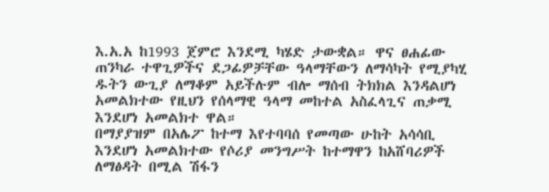እ.አ.አ ከ1993 ጀምሮ እንደሚ ካሄድ ታውቋል። ዋና ፀሐፊው ጠንካራ ተዋጊዎችና ደጋፊዎቻቸው ዓላማቸውን ለማሳካት የሚያካሂ ዱትን ውጊያ ለማቆም አይችሉም ብሎ ማሰብ ትክክል እንዳልሆነ አመልክተው የዚህን የሰላማዊ ዓላማ መከተል አስፈላጊና ጠቃሚ እንደሆነ አመልክተ ዋል።
በማያያዝም በአሌፖ ከተማ እየተባባሰ የመጣው ሁከት አሳሳቢ እንደሆነ አመልክተው የሶሪያ መንግሥት ከተማዋን ከአሸባሪዎች ለማፅዳት በሚል ሽፋን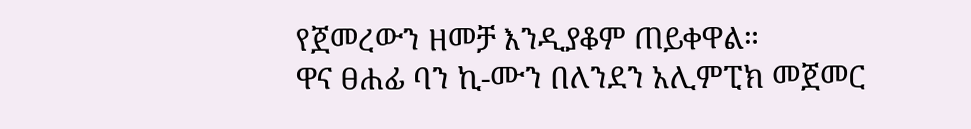የጀመረውን ዘመቻ እንዲያቆም ጠይቀዋል።
ዋና ፀሐፊ ባን ኪ-ሙን በለንደን አሊምፒክ መጀመር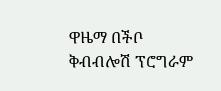ዋዜማ በችቦ ቅብብሎሽ ፕሮግራም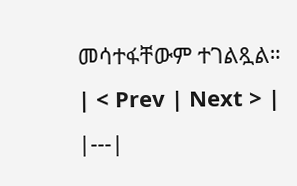መሳተፋቸውም ተገልጿል።
| < Prev | Next > |
|---|